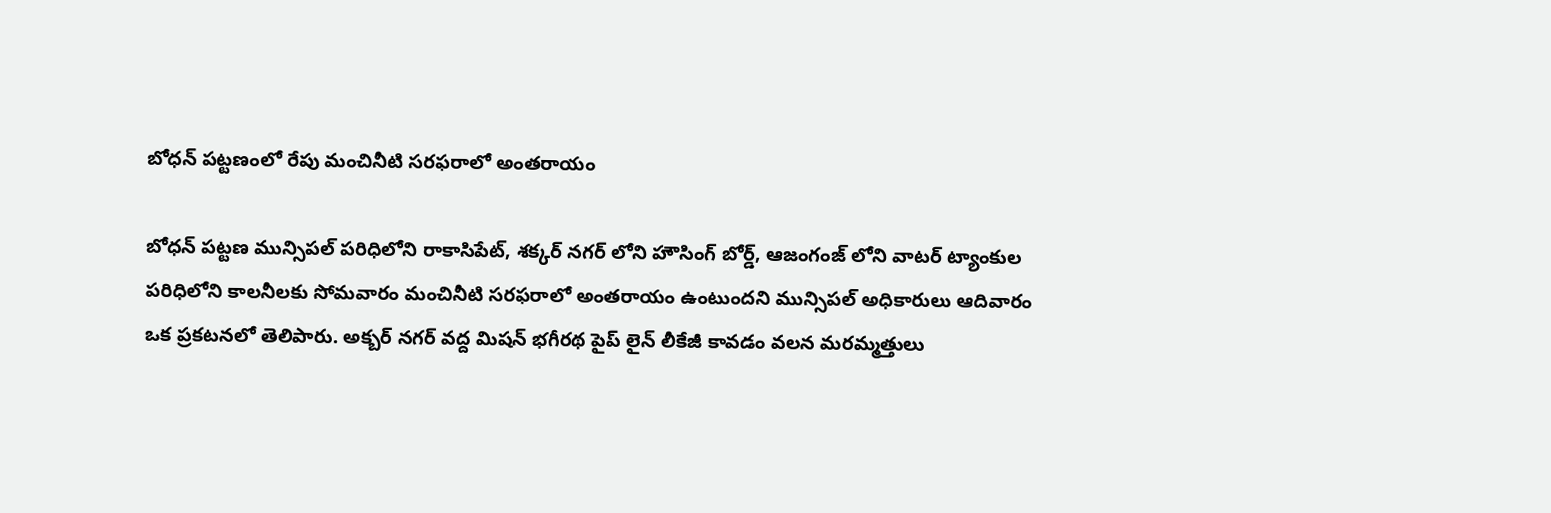బోధన్ పట్టణంలో రేపు మంచినీటి సరఫరాలో అంతరాయం

బోధన్ పట్టణ మున్సిపల్ పరిధిలోని రాకాసిపేట్, శక్కర్ నగర్ లోని హౌసింగ్ బోర్డ్, ఆజంగంజ్ లోని వాటర్ ట్యాంకుల పరిధిలోని కాలనీలకు సోమవారం మంచినీటి సరఫరాలో అంతరాయం ఉంటుందని మున్సిపల్ అధికారులు ఆదివారం ఒక ప్రకటనలో తెలిపారు. అక్బర్ నగర్ వద్ద మిషన్ భగీరథ పైప్ లైన్ లీకేజీ కావడం వలన మరమ్మత్తులు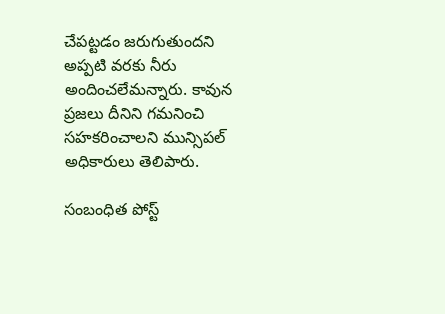చేపట్టడం జరుగుతుందని అప్పటి వరకు నీరు అందించలేమన్నారు. కావున ప్రజలు దీనిని గమనించి సహకరించాలని మున్సిపల్ అధికారులు తెలిపారు.

సంబంధిత పోస్ట్